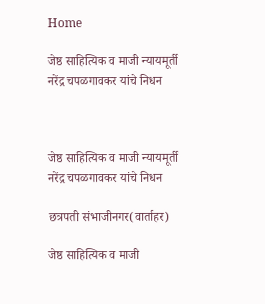Home

जेष्ठ साहित्यिक व माजी न्यायमूर्ती नरेंद्र चपळगावकर यांचे निधन



जेष्ठ साहित्यिक व माजी न्यायमूर्ती नरेंद्र चपळगावकर यांचे निधन

छत्रपती संभाजीनगर(वार्ताहर)

जेष्ठ साहित्यिक व माजी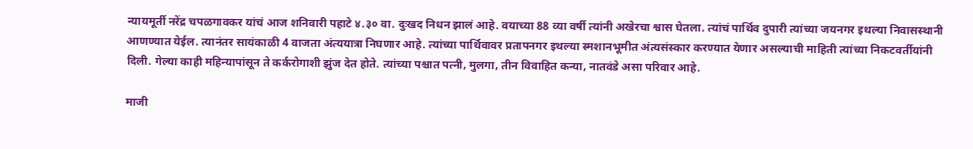न्यायमूर्ती नरेंद्र चपळगावकर यांचं आज शनिवारी पहाटे ४.३० वा. दुःखद निधन झालं आहे. वयाच्या 88 व्या वर्षी त्यांनी अखेरचा श्वास घेतला. त्यांचं पार्थिव दुपारी त्यांच्या जयनगर इथल्या निवासस्थानी आणण्यात येईल. त्यानंतर सायंकाळी 4 वाजता अंत्ययात्रा निघणार आहे. त्यांच्या पार्थिवावर प्रतापनगर इथल्या स्मशानभूमीत अंत्यसंस्कार करण्यात येणार असल्याची माहिती त्यांच्या निकटवर्तीयांनी दिली. गेल्या काही महिन्यापांसून ते कर्करोगाशी झुंज देत होते. त्यांच्या पश्चात पत्नी, मुलगा, तीन विवाहित कन्या, नातवंडे असा परिवार आहे.

माजी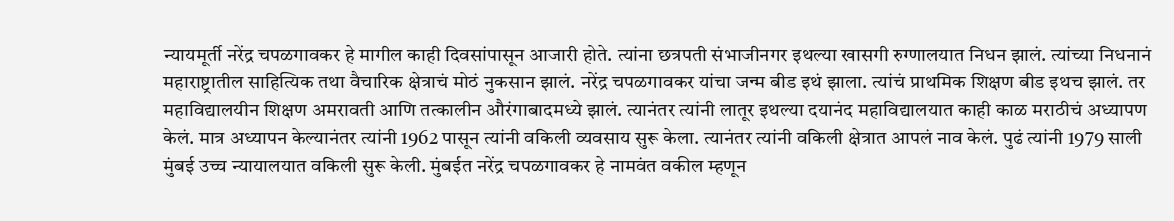न्यायमूर्ती नरेंद्र चपळगावकर हे मागील काही दिवसांपासून आजारी होते. त्यांना छत्रपती संभाजीनगर इथल्या खासगी रुग्णालयात निधन झालं. त्यांच्या निधनानं महाराष्ट्रातील साहित्यिक तथा वैचारिक क्षेत्राचं मोठं नुकसान झालं. नरेंद्र चपळगावकर यांचा जन्म बीड इथं झाला. त्यांचं प्राथमिक शिक्षण बीड इथच झालं. तर महाविद्यालयीन शिक्षण अमरावती आणि तत्कालीन औरंगाबादमध्ये झालं. त्यानंतर त्यांनी लातूर इथल्या दयानंद महाविद्यालयात काही काळ मराठीचं अध्यापण केलं. मात्र अध्यापन केल्यानंतर त्यांनी 1962 पासून त्यांनी वकिली व्यवसाय सुरू केला. त्यानंतर त्यांनी वकिली क्षेत्रात आपलं नाव केलं. पुढं त्यांनी 1979 साली मुंबई उच्च न्यायालयात वकिली सुरू केली. मुंबईत नरेंद्र चपळगावकर हे नामवंत वकील म्हणून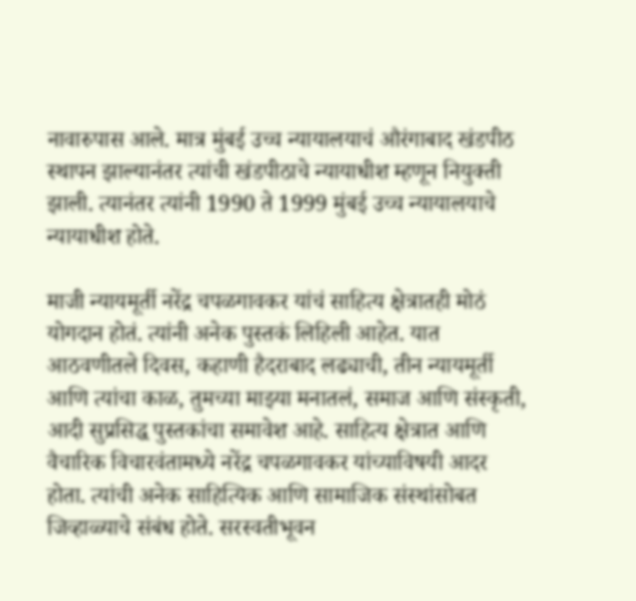नावारुपास आले. मात्र मुंबई उच्च न्यायालयाचं औरंगाबाद खंडपीठ स्थापन झाल्यानंतर त्यांची खंडपीठाचे न्यायाधीश म्हणून नियुक्ती झाली. त्यानंतर त्यांनी 1990 ते 1999 मुंबई उच्च न्यायालयाचे न्यायाधीश होते.

माजी न्यायमूर्ती नरेंद्र चपळगावकर यांचं साहित्य क्षेत्रातही मोठं योगदान होतं. त्यांनी अनेक पुस्तकं लिहिली आहेत. यात आठवणीतले दिवस, कहाणी हैदराबाद लढ्याची, तीन न्यायमूर्ती आणि त्यांचा काळ, तुमच्या माझ्या मनातलं, समाज आणि संस्कृती, आदी सुप्रसिद्ध पुस्तकांचा समावेश आहे. साहित्य क्षेत्रात आणि वैचारिक विचारवंतामध्ये नरेंद्र चपळगावकर यांच्याविषयी आदर होता. त्यांची अनेक साहित्यिक आणि सामाजिक संस्थांसोबत जिव्हाळ्याचे संबंध होते. सरस्वतीभूवन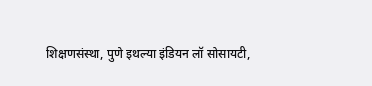शिक्षणसंस्था, पुणे इथल्या इंडियन लॉ सोसायटी,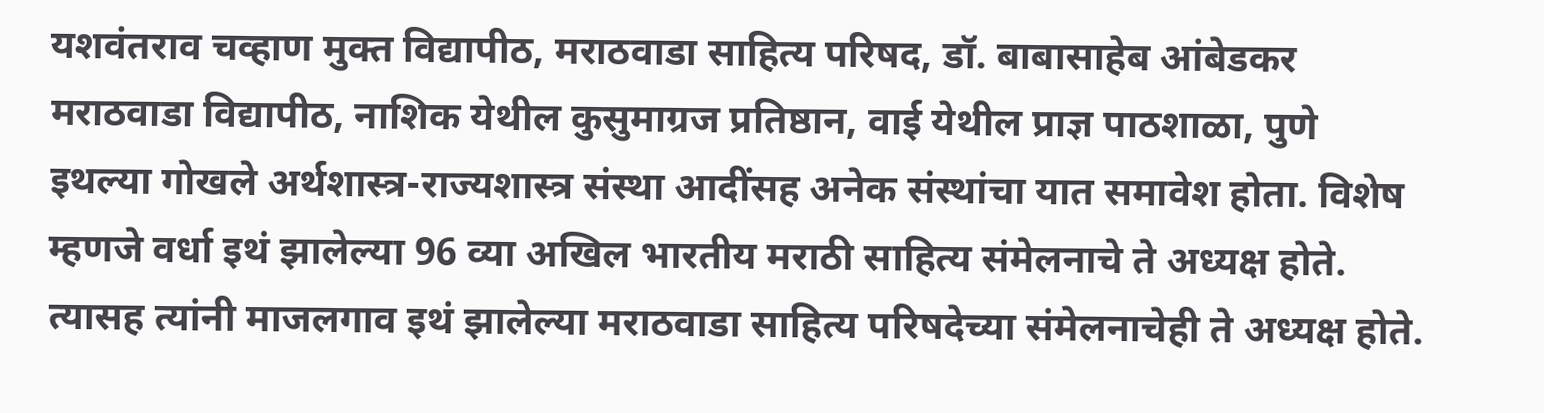यशवंतराव चव्हाण मुक्त विद्यापीठ, मराठवाडा साहित्य परिषद, डॉ. बाबासाहेब आंबेडकर मराठवाडा विद्यापीठ, नाशिक येथील कुसुमाग्रज प्रतिष्ठान, वाई येथील प्राज्ञ पाठशाळा, पुणे इथल्या गोखले अर्थशास्त्र-राज्यशास्त्र संस्था आदींसह अनेक संस्थांचा यात समावेश होता. विशेष म्हणजे वर्धा इथं झालेल्या 96 व्या अखिल भारतीय मराठी साहित्य संमेलनाचे ते अध्यक्ष होते. त्यासह त्यांनी माजलगाव इथं झालेल्या मराठवाडा साहित्य परिषदेच्या संमेलनाचेही ते अध्यक्ष होते.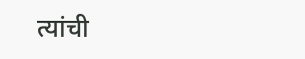त्यांची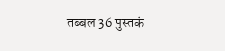तब्बल 36 पुस्तकं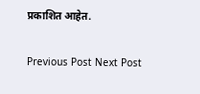प्रकाशित आहेत.

Previous Post Next Post